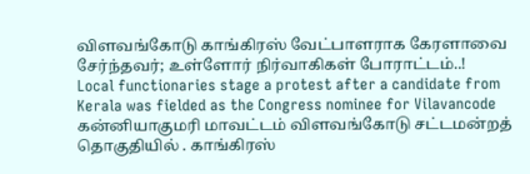விளவங்கோடு காங்கிரஸ் வேட்பாளராக கேரளாவை சேர்ந்தவர்; உள்ளோர் நிர்வாகிகள் போராட்டம்..!
Local functionaries stage a protest after a candidate from Kerala was fielded as the Congress nominee for Vilavancode
கன்னியாகுமரி மாவட்டம் விளவங்கோடு சட்டமன்றத் தொகுதியில் . காங்கிரஸ்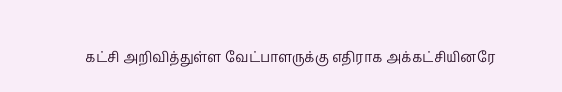கட்சி அறிவித்துள்ள வேட்பாளருக்கு எதிராக அக்கட்சியினரே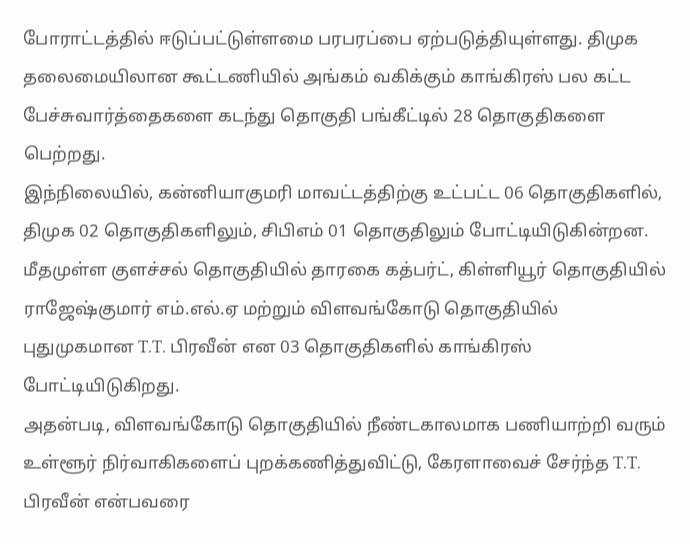போராட்டத்தில் ஈடுப்பட்டுள்ளமை பரபரப்பை ஏற்படுத்தியுள்ளது. திமுக தலைமையிலான கூட்டணியில் அங்கம் வகிக்கும் காங்கிரஸ் பல கட்ட பேச்சுவார்த்தைகளை கடந்து தொகுதி பங்கீட்டில் 28 தொகுதிகளை பெற்றது.
இந்நிலையில், கன்னியாகுமரி மாவட்டத்திற்கு உட்பட்ட 06 தொகுதிகளில், திமுக 02 தொகுதிகளிலும், சிபிஎம் 01 தொகுதிலும் போட்டியிடுகின்றன. மீதமுள்ள குளச்சல் தொகுதியில் தாரகை கத்பர்ட், கிள்ளியூர் தொகுதியில் ராஜேஷ்குமார் எம்.எல்.ஏ மற்றும் விளவங்கோடு தொகுதியில் புதுமுகமான T.T. பிரவீன் என 03 தொகுதிகளில் காங்கிரஸ் போட்டியிடுகிறது.
அதன்படி, விளவங்கோடு தொகுதியில் நீண்டகாலமாக பணியாற்றி வரும் உள்ளூர் நிர்வாகிகளைப் புறக்கணித்துவிட்டு, கேரளாவைச் சேர்ந்த T.T. பிரவீன் என்பவரை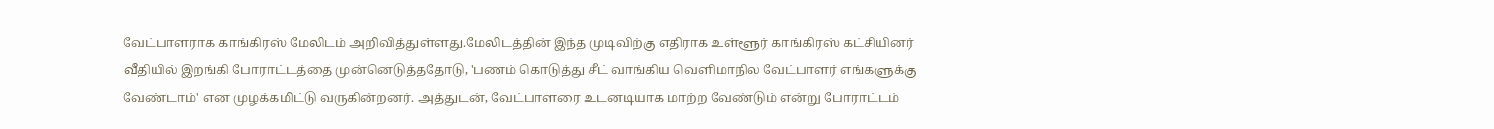வேட்பாளராக காங்கிரஸ் மேலிடம் அறிவித்துள்ளது.மேலிடத்தின் இந்த முடிவிற்கு எதிராக உள்ளூர் காங்கிரஸ் கட்சியினர் வீதியில் இறங்கி போராட்டத்தை முன்னெடுத்ததோடு, 'பணம் கொடுத்து சீட் வாங்கிய வெளிமாநில வேட்பாளர் எங்களுக்கு வேண்டாம்' என முழக்கமிட்டு வருகின்றனர். அத்துடன், வேட்பாளரை உடனடியாக மாற்ற வேண்டும் என்று போராட்டம்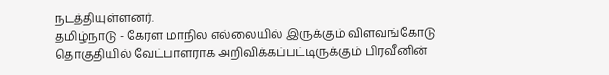நடத்தியுள்ளனர்.
தமிழ்நாடு - கேரள மாநில எல்லையில் இருக்கும் விளவங்கோடு தொகுதியில் வேட்பாளராக அறிவிக்கப்பட்டிருக்கும் பிரவீனின்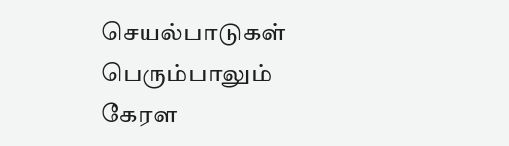செயல்பாடுகள் பெரும்பாலும் கேரள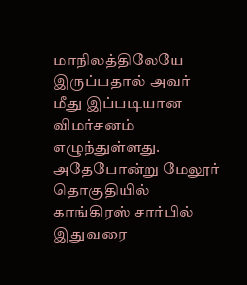மாநிலத்திலேயே இருப்பதால் அவர் மீது இப்படியான விமர்சனம் எழுந்துள்ளது.
அதேபோன்று மேலூர் தொகுதியில் காங்கிரஸ் சார்பில் இதுவரை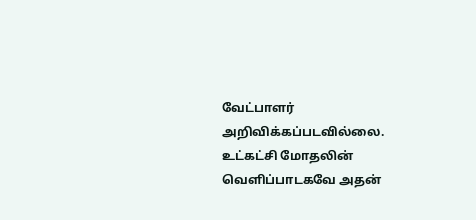வேட்பாளர் அறிவிக்கப்படவில்லை. உட்கட்சி மோதலின் வெளிப்பாடகவே அதன்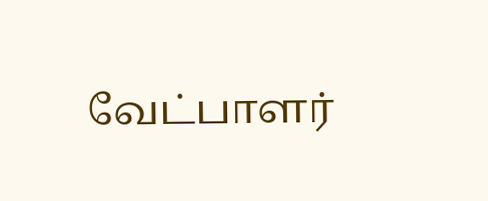வேட்பாளர்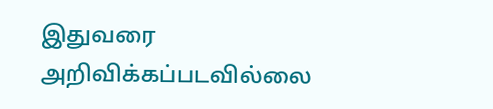இதுவரை அறிவிக்கப்படவில்லை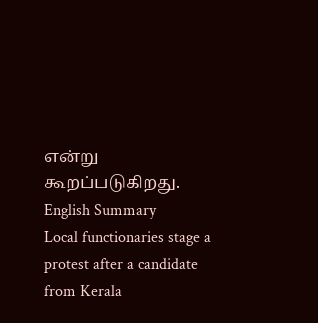என்று கூறப்படுகிறது.
English Summary
Local functionaries stage a protest after a candidate from Kerala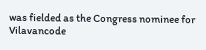was fielded as the Congress nominee for Vilavancode